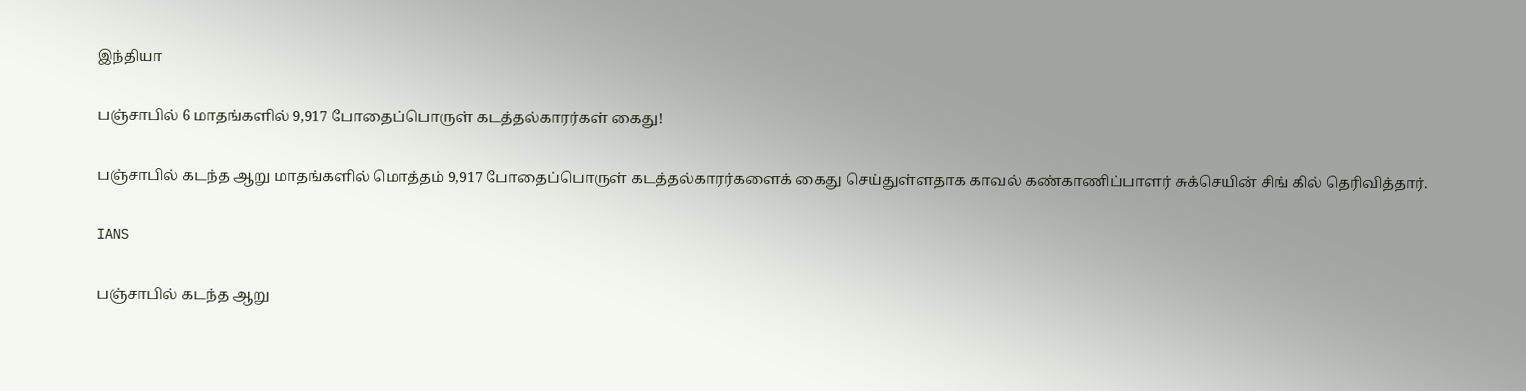இந்தியா

பஞ்சாபில் 6 மாதங்களில் 9,917 போதைப்பொருள் கடத்தல்காரர்கள் கைது!

பஞ்சாபில் கடந்த ஆறு மாதங்களில் மொத்தம் 9,917 போதைப்பொருள் கடத்தல்காரர்களைக் கைது செய்துள்ளதாக காவல் கண்காணிப்பாளர் சுக்செயின் சிங் கில் தெரிவித்தார்.

IANS

பஞ்சாபில் கடந்த ஆறு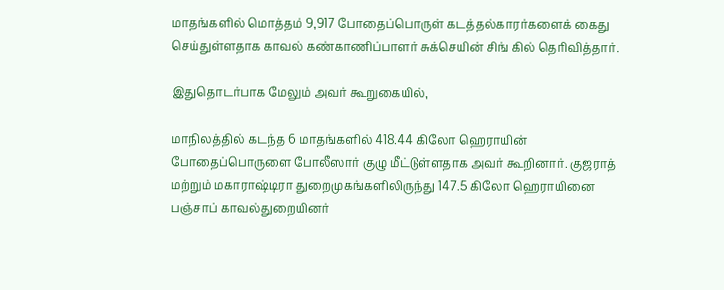மாதங்களில் மொத்தம் 9,917 போதைப்பொருள் கடத்தல்காரர்களைக் கைது செய்துள்ளதாக காவல் கண்காணிப்பாளர் சுக்செயின் சிங் கில் தெரிவித்தார்.

இதுதொடர்பாக மேலும் அவர் கூறுகையில்,

மாநிலத்தில் கடந்த 6 மாதங்களில் 418.44 கிலோ ஹெராயின் போதைப்பொருளை போலீஸார் குழு மீட்டுள்ளதாக அவர் கூறினார். குஜராத் மற்றும் மகாராஷ்டிரா துறைமுகங்களிலிருந்து 147.5 கிலோ ஹெராயினை பஞ்சாப் காவல்துறையினர்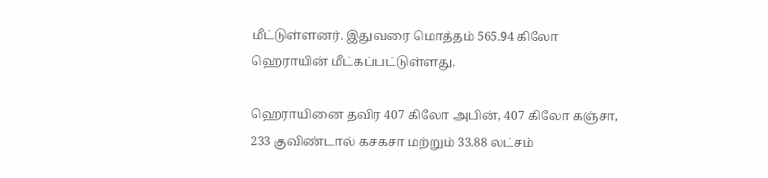மீட்டுள்ளனர். இதுவரை மொத்தம் 565.94 கிலோ ஹெராயின் மீட்கப்பட்டுள்ளது.

ஹெராயினை தவிர 407 கிலோ அபின், 407 கிலோ கஞ்சா, 233 குவிண்டால் கசகசா மற்றும் 33.88 லட்சம்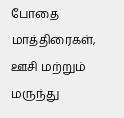போதை மாத்திரைகள், ஊசி மற்றும் மருந்து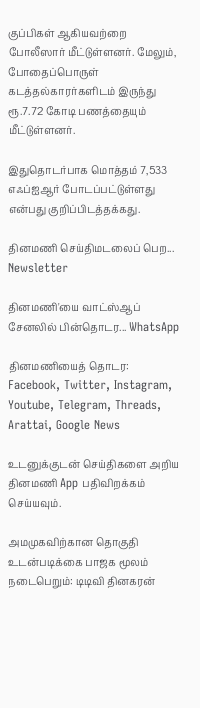குப்பிகள் ஆகியவற்றை போலீஸார் மீட்டுள்ளனர். மேலும், போதைப்பொருள் கடத்தல்காரர்களிடம் இருந்து ரூ.7.72 கோடி பணத்தையும் மீட்டுள்ளனர்.

இதுதொடர்பாக மொத்தம் 7,533 எஃப்ஐஆர் போடப்பட்டுள்ளது என்பது குறிப்பிடத்தக்கது.

தினமணி செய்திமடலைப் பெற... Newsletter

தினமணி'யை வாட்ஸ்ஆப் சேனலில் பின்தொடர... WhatsApp

தினமணியைத் தொடர: Facebook, Twitter, Instagram, Youtube, Telegram, Threads, Arattai, Google News

உடனுக்குடன் செய்திகளை அறிய தினமணி App பதிவிறக்கம் செய்யவும்.

அமமுகவிற்கான தொகுதி உடன்படிக்கை பாஜக மூலம் நடைபெறும்: டிடிவி தினகரன்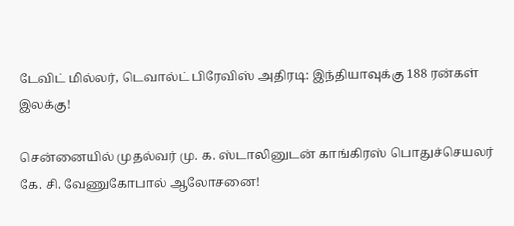டேவிட் மில்லர், டெவால்ட் பிரேவிஸ் அதிரடி: இந்தியாவுக்கு 188 ரன்கள் இலக்கு!

சென்னையில் முதல்வர் மு. க. ஸ்டாலினுடன் காங்கிரஸ் பொதுச்செயலர் கே. சி. வேணுகோபால் ஆலோசனை!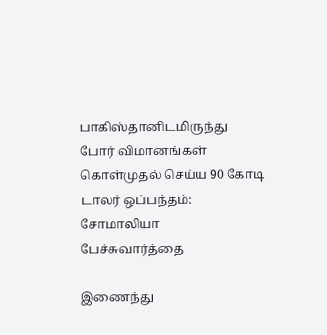பாகிஸ்தானிடமிருந்து போர் விமானங்கள் கொள்முதல் செய்ய 90 கோடி டாலர் ஒப்பந்தம்: சோமாலியா பேச்சுவார்த்தை

இணைந்து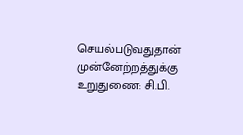செயல்படுவதுதான் முன்னேற்றத்துக்கு உறுதுணை: சி.பி.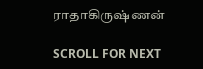ராதாகிருஷ்ணன்

SCROLL FOR NEXT